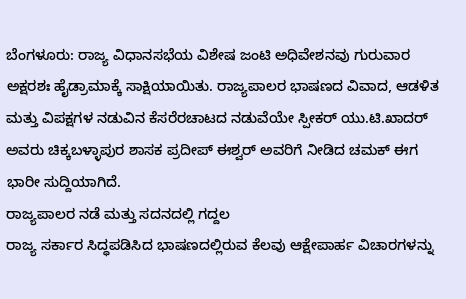ಬೆಂಗಳೂರು: ರಾಜ್ಯ ವಿಧಾನಸಭೆಯ ವಿಶೇಷ ಜಂಟಿ ಅಧಿವೇಶನವು ಗುರುವಾರ ಅಕ್ಷರಶಃ ಹೈಡ್ರಾಮಾಕ್ಕೆ ಸಾಕ್ಷಿಯಾಯಿತು. ರಾಜ್ಯಪಾಲರ ಭಾಷಣದ ವಿವಾದ, ಆಡಳಿತ ಮತ್ತು ವಿಪಕ್ಷಗಳ ನಡುವಿನ ಕೆಸರೆರಚಾಟದ ನಡುವೆಯೇ ಸ್ಪೀಕರ್ ಯು.ಟಿ.ಖಾದರ್ ಅವರು ಚಿಕ್ಕಬಳ್ಳಾಪುರ ಶಾಸಕ ಪ್ರದೀಪ್ ಈಶ್ವರ್ ಅವರಿಗೆ ನೀಡಿದ ಚಮಕ್ ಈಗ ಭಾರೀ ಸುದ್ದಿಯಾಗಿದೆ.
ರಾಜ್ಯಪಾಲರ ನಡೆ ಮತ್ತು ಸದನದಲ್ಲಿ ಗದ್ದಲ
ರಾಜ್ಯ ಸರ್ಕಾರ ಸಿದ್ಧಪಡಿಸಿದ ಭಾಷಣದಲ್ಲಿರುವ ಕೆಲವು ಆಕ್ಷೇಪಾರ್ಹ ವಿಚಾರಗಳನ್ನು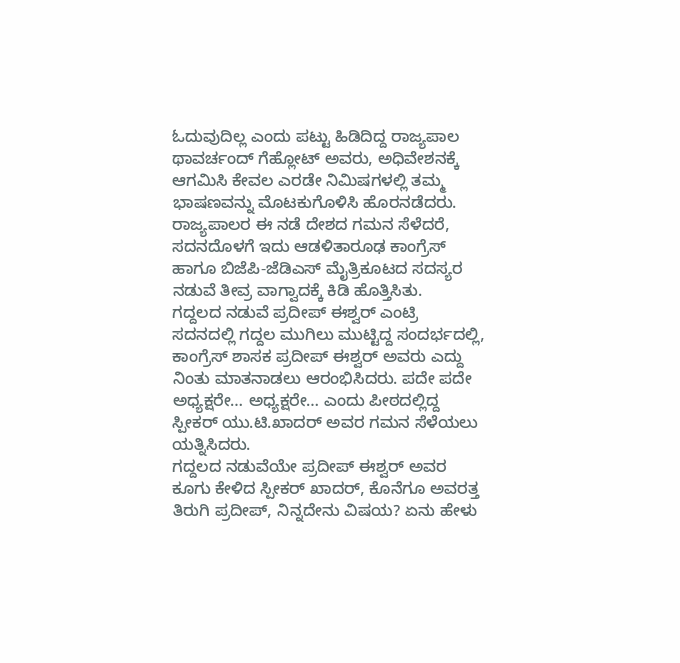ಓದುವುದಿಲ್ಲ ಎಂದು ಪಟ್ಟು ಹಿಡಿದಿದ್ದ ರಾಜ್ಯಪಾಲ ಥಾವರ್ಚಂದ್ ಗೆಹ್ಲೋಟ್ ಅವರು, ಅಧಿವೇಶನಕ್ಕೆ ಆಗಮಿಸಿ ಕೇವಲ ಎರಡೇ ನಿಮಿಷಗಳಲ್ಲಿ ತಮ್ಮ ಭಾಷಣವನ್ನು ಮೊಟಕುಗೊಳಿಸಿ ಹೊರನಡೆದರು. ರಾಜ್ಯಪಾಲರ ಈ ನಡೆ ದೇಶದ ಗಮನ ಸೆಳೆದರೆ, ಸದನದೊಳಗೆ ಇದು ಆಡಳಿತಾರೂಢ ಕಾಂಗ್ರೆಸ್ ಹಾಗೂ ಬಿಜೆಪಿ-ಜೆಡಿಎಸ್ ಮೈತ್ರಿಕೂಟದ ಸದಸ್ಯರ ನಡುವೆ ತೀವ್ರ ವಾಗ್ವಾದಕ್ಕೆ ಕಿಡಿ ಹೊತ್ತಿಸಿತು.
ಗದ್ದಲದ ನಡುವೆ ಪ್ರದೀಪ್ ಈಶ್ವರ್ ಎಂಟ್ರಿ
ಸದನದಲ್ಲಿ ಗದ್ದಲ ಮುಗಿಲು ಮುಟ್ಟಿದ್ದ ಸಂದರ್ಭದಲ್ಲಿ, ಕಾಂಗ್ರೆಸ್ ಶಾಸಕ ಪ್ರದೀಪ್ ಈಶ್ವರ್ ಅವರು ಎದ್ದು ನಿಂತು ಮಾತನಾಡಲು ಆರಂಭಿಸಿದರು. ಪದೇ ಪದೇ ಅಧ್ಯಕ್ಷರೇ… ಅಧ್ಯಕ್ಷರೇ… ಎಂದು ಪೀಠದಲ್ಲಿದ್ದ ಸ್ಪೀಕರ್ ಯು.ಟಿ.ಖಾದರ್ ಅವರ ಗಮನ ಸೆಳೆಯಲು ಯತ್ನಿಸಿದರು.
ಗದ್ದಲದ ನಡುವೆಯೇ ಪ್ರದೀಪ್ ಈಶ್ವರ್ ಅವರ ಕೂಗು ಕೇಳಿದ ಸ್ಪೀಕರ್ ಖಾದರ್, ಕೊನೆಗೂ ಅವರತ್ತ ತಿರುಗಿ ಪ್ರದೀಪ್, ನಿನ್ನದೇನು ವಿಷಯ? ಏನು ಹೇಳು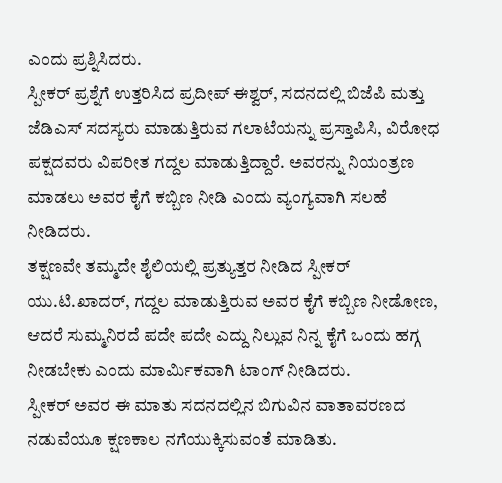ಎಂದು ಪ್ರಶ್ನಿಸಿದರು.
ಸ್ಪೀಕರ್ ಪ್ರಶ್ನೆಗೆ ಉತ್ತರಿಸಿದ ಪ್ರದೀಪ್ ಈಶ್ವರ್, ಸದನದಲ್ಲಿ ಬಿಜೆಪಿ ಮತ್ತು ಜೆಡಿಎಸ್ ಸದಸ್ಯರು ಮಾಡುತ್ತಿರುವ ಗಲಾಟೆಯನ್ನು ಪ್ರಸ್ತಾಪಿಸಿ, ವಿರೋಧ ಪಕ್ಷದವರು ವಿಪರೀತ ಗದ್ದಲ ಮಾಡುತ್ತಿದ್ದಾರೆ. ಅವರನ್ನು ನಿಯಂತ್ರಣ ಮಾಡಲು ಅವರ ಕೈಗೆ ಕಬ್ಬಿಣ ನೀಡಿ ಎಂದು ವ್ಯಂಗ್ಯವಾಗಿ ಸಲಹೆ ನೀಡಿದರು.
ತಕ್ಷಣವೇ ತಮ್ಮದೇ ಶೈಲಿಯಲ್ಲಿ ಪ್ರತ್ಯುತ್ತರ ನೀಡಿದ ಸ್ಪೀಕರ್ ಯು.ಟಿ.ಖಾದರ್, ಗದ್ದಲ ಮಾಡುತ್ತಿರುವ ಅವರ ಕೈಗೆ ಕಬ್ಬಿಣ ನೀಡೋಣ, ಆದರೆ ಸುಮ್ಮನಿರದೆ ಪದೇ ಪದೇ ಎದ್ದು ನಿಲ್ಲುವ ನಿನ್ನ ಕೈಗೆ ಒಂದು ಹಗ್ಗ ನೀಡಬೇಕು ಎಂದು ಮಾರ್ಮಿಕವಾಗಿ ಟಾಂಗ್ ನೀಡಿದರು.
ಸ್ಪೀಕರ್ ಅವರ ಈ ಮಾತು ಸದನದಲ್ಲಿನ ಬಿಗುವಿನ ವಾತಾವರಣದ ನಡುವೆಯೂ ಕ್ಷಣಕಾಲ ನಗೆಯುಕ್ಕಿಸುವಂತೆ ಮಾಡಿತು.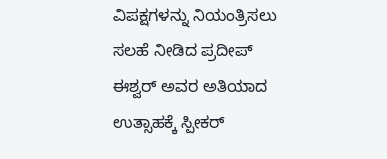ವಿಪಕ್ಷಗಳನ್ನು ನಿಯಂತ್ರಿಸಲು ಸಲಹೆ ನೀಡಿದ ಪ್ರದೀಪ್ ಈಶ್ವರ್ ಅವರ ಅತಿಯಾದ ಉತ್ಸಾಹಕ್ಕೆ ಸ್ಪೀಕರ್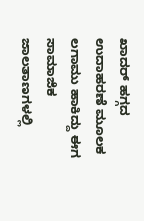ಖಾದರ್ ಹಗ್ಗದ ಉದಾಹರಣೆ ಮೂಲಕ ಲಗಾಮು ಹಾಕಿದ್ದು ಈಗ ಸಾಮಾಜಿಕ ಜಾಲತಾಣಗಳಲ್ಲಿ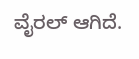ವೈರಲ್ ಆಗಿದೆ.